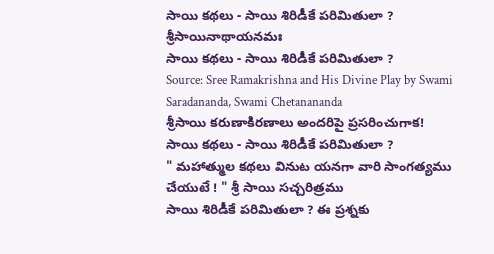సాయి కథలు - సాయి శిరిడీకే పరిమితులా ?
శ్రీసాయినాథాయనమః
సాయి కథలు - సాయి శిరిడీకే పరిమితులా ?
Source: Sree Ramakrishna and His Divine Play by Swami Saradananda, Swami Chetanananda
శ్రీసాయి కరుణాకిరణాలు అందరిపై ప్రసరించుగాక!
సాయి కథలు - సాయి శిరిడీకే పరిమితులా ?
" మహాత్ముల కథలు వినుట యనగా వారి సాంగత్యము చేయుటే ! " శ్రీ సాయి సచ్చరిత్రము
సాయి శిరిడీకే పరిమితులా ? ఈ ప్రశ్నకు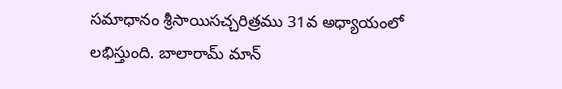సమాధానం శ్రీసాయిసచ్చరిత్రము 31వ అధ్యాయంలో లభిస్తుంది. బాలారామ్ మాన్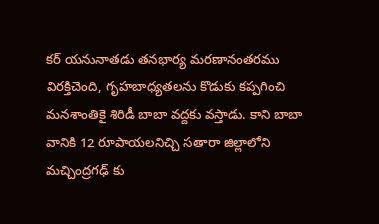కర్ యనునాతడు తనభార్య మరణానంతరము విరక్తిచెంది, గృహబాధ్యతలను కొడుకు కప్పగించి మనశాంతికై శిరిడీ బాబా వద్దకు వస్తాడు. కాని బాబా వానికి 12 రూపాయలనిచ్చి సతారా జిల్లాలోని మచ్చింద్రగఢ్ కు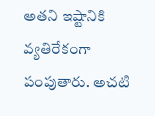అతని ఇష్టానికి వ్యతిరేకంగా పంపుతారు. అచటి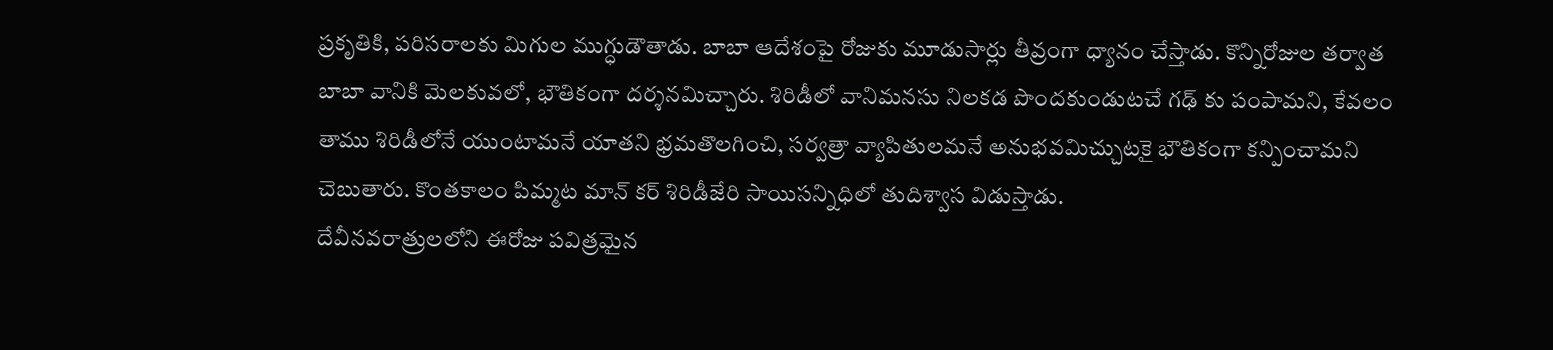ప్రకృతికి, పరిసరాలకు మిగుల ముగ్ధుడౌతాడు. బాబా ఆదేశంపై రోజుకు మూడుసార్లు తీవ్రంగా ధ్యానం చేస్తాడు. కొన్నిరోజుల తర్వాత బాబా వానికి మెలకువలో, భౌతికంగా దర్శనమిచ్చారు. శిరిడీలో వానిమనసు నిలకడ పొందకుండుటచే గఢ్ కు పంపామని, కేవలం తాము శిరిడీలోనే యుంటామనే యాతని భ్రమతొలగించి, సర్వత్రా వ్యాపితులమనే అనుభవమిచ్చుటకై భౌతికంగా కన్పించామని చెబుతారు. కొంతకాలం పిమ్మట మాన్ కర్ శిరిడీజేరి సాయిసన్నిధిలో తుదిశ్వాస విడుస్తాడు.
దేవీనవరాత్రులలోని ఈరోజు పవిత్రమైన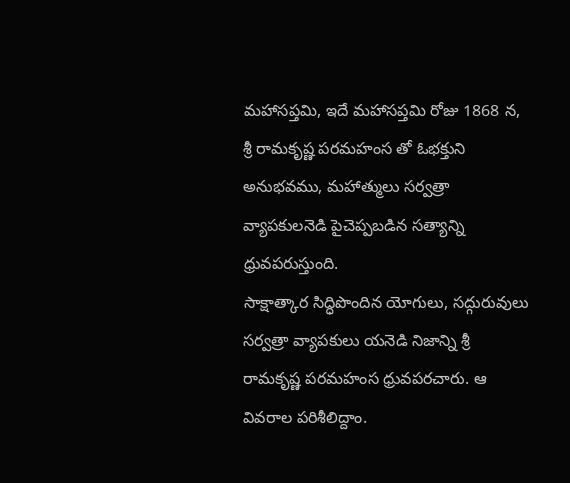మహాసప్తమి, ఇదే మహాసప్తమి రోజు 1868 న, శ్రీ రామకృష్ణ పరమహంస తో ఓభక్తుని అనుభవము, మహాత్ములు సర్వత్రా వ్యాపకులనెడి పైచెప్పబడిన సత్యాన్ని ధ్రువపరుస్తుంది.
సాక్షాత్కార సిద్ధిపొందిన యోగులు, సద్గురువులు సర్వత్రా వ్యాపకులు యనెడి నిజాన్ని శ్రీ రామకృష్ణ పరమహంస ధ్రువపరచారు. ఆ వివరాల పరిశీలిద్దాం.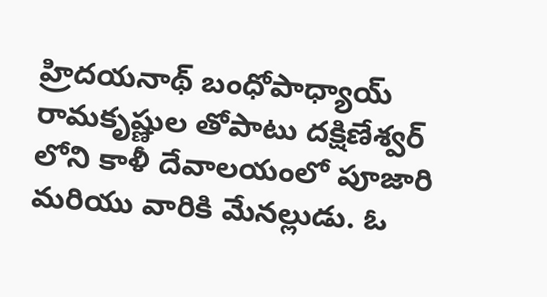హ్రిదయనాథ్ బంధోపాధ్యాయ్ రామకృష్ణుల తోపాటు దక్షిణేశ్వర్ లోని కాళీ దేవాలయంలో పూజారి మరియు వారికి మేనల్లుడు. ఓ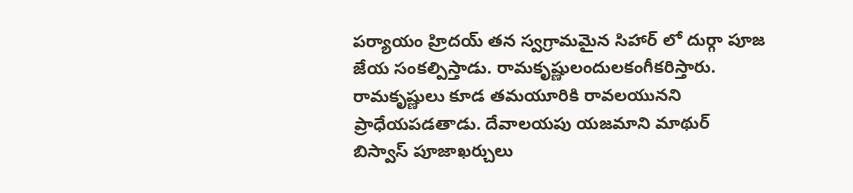పర్యాయం హ్రిదయ్ తన స్వగ్రామమైన సిహార్ లో దుర్గా పూజ జేయ సంకల్పిస్తాడు. రామకృష్ణులందులకంగీకరిస్తారు. రామకృష్ణులు కూడ తమయూరికి రావలయునని ప్రాధేయపడతాడు. దేవాలయపు యజమాని మాథుర్ బిస్వాస్ పూజాఖర్చులు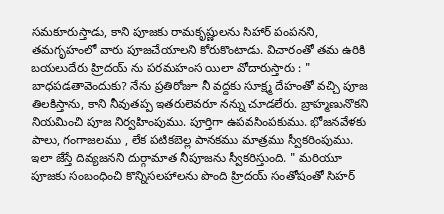సమకూరుస్తాడు, కాని పూజకు రామకృష్ణులను సిహార్ పంపనని, తమగృహంలో వారు పూజచేయాలని కోరుకొంటాడు. విచారంతో తమ ఉరికి బయలుదేరు హ్రిదయ్ ను పరమహంస యిలా వోదారుస్తారు : " బాధపడతావెందుకు? నేను ప్రతిరోజూ నీ వద్దకు సూక్ష్మ దేహంతో వచ్చి పూజ తిలకిస్తాను, కాని నీవుతప్ప ఇతరులెవరూ నన్ను చూడలేరు. బ్రాహ్మణునొకని నియమించి పూజ నిర్వహింపుము. పూర్తిగా ఉపవసింపకుము. భోజనవేళకు పాలు, గంగాజలము , లేక పటికబెల్ల పానకము మాత్రము స్వీకరింపుము. ఇలా జేస్తే దివ్యజనని దుర్గామాత నీపూజను స్వీకరిస్తుంది. " మరియూ పూజకు సంబంధించి కొన్నిసలహాలను పొంది హ్రిదయ్ సంతోషంతో సిహర్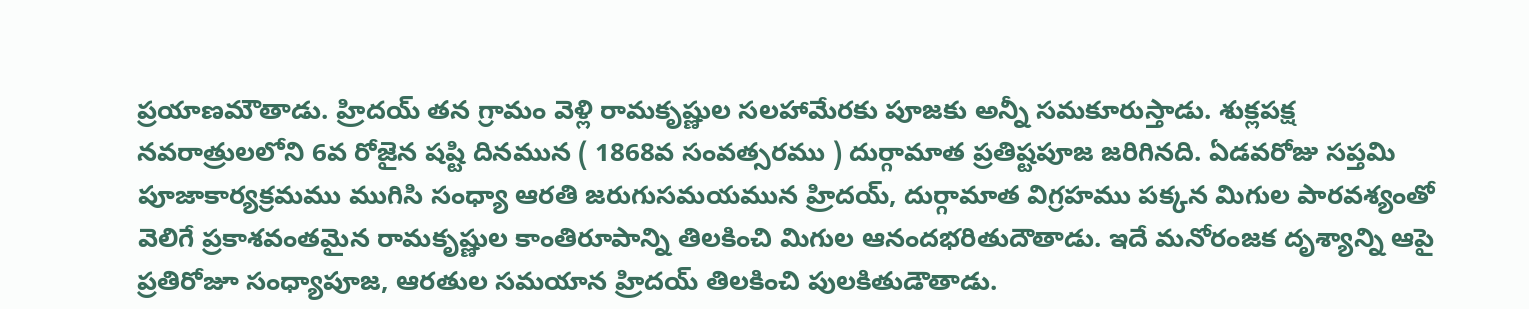ప్రయాణమౌతాడు. హ్రిదయ్ తన గ్రామం వెళ్లి రామకృష్ణుల సలహామేరకు పూజకు అన్నీ సమకూరుస్తాడు. శుక్లపక్ష నవరాత్రులలోని 6వ రోజైన షష్టి దినమున ( 1868వ సంవత్సరము ) దుర్గామాత ప్రతిష్టపూజ జరిగినది. ఏడవరోజు సప్తమి పూజాకార్యక్రమము ముగిసి సంధ్యా ఆరతి జరుగుసమయమున హ్రిదయ్, దుర్గామాత విగ్రహము పక్కన మిగుల పారవశ్యంతో వెలిగే ప్రకాశవంతమైన రామకృష్ణుల కాంతిరూపాన్ని తిలకించి మిగుల ఆనందభరితుదౌతాడు. ఇదే మనోరంజక దృశ్యాన్ని ఆపై ప్రతిరోజూ సంధ్యాపూజ, ఆరతుల సమయాన హ్రిదయ్ తిలకించి పులకితుడౌతాడు.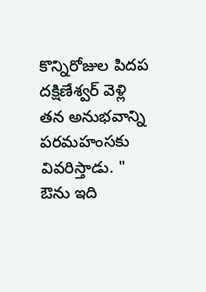కొన్నిరోజుల పిదప దక్షిణేశ్వర్ వెళ్లి తన అనుభవాన్ని పరమహంసకు వివరిస్తాడు. " ఔను ఇది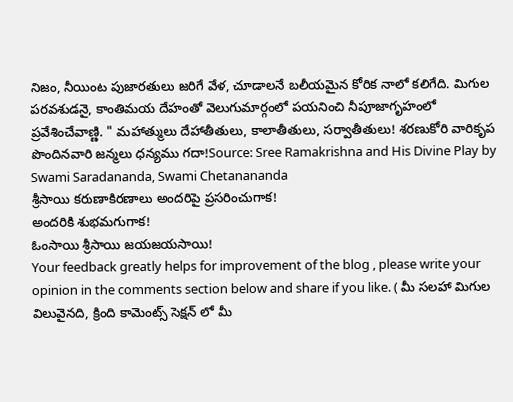నిజం, నీయింట పుజారతులు జరిగే వేళ, చూడాలనే బలీయమైన కోరిక నాలో కలిగేది. మిగుల పరవశుడనై, కాంతిమయ దేహంతో వెలుగుమార్గంలో పయనించి నీపూజాగృహంలో ప్రవేశించేవాణ్ణి. " మహాత్ములు దేహాతీతులు, కాలాతీతులు, సర్వాతీతులు! శరణుకోరి వారికృప పొందినవారి జన్మలు ధన్యము గదా!Source: Sree Ramakrishna and His Divine Play by Swami Saradananda, Swami Chetanananda
శ్రీసాయి కరుణాకిరణాలు అందరిపై ప్రసరించుగాక!
అందరికి శుభమగుగాక!
ఓంసాయి శ్రీసాయి జయజయసాయి!
Your feedback greatly helps for improvement of the blog , please write your opinion in the comments section below and share if you like. ( మీ సలహా మిగుల విలువైనది, క్రింది కామెంట్స్ సెక్షన్ లో మీ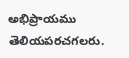అభిప్రాయము తెలియపరచగలరు.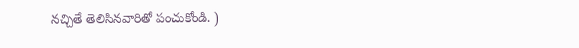నచ్చితే తెలిసినవారితో పంచుకోండి. )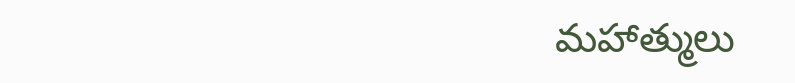మహాత్ములు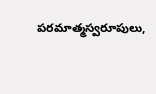పరమాత్మస్వరూపులు,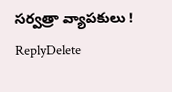సర్వత్రా వ్యాపకులు !
ReplyDelete